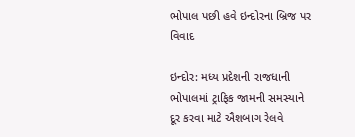ભોપાલ પછી હવે ઇન્દોરના બ્રિજ પર વિવાદ

ઇન્દોર: મધ્ય પ્રદેશની રાજધાની ભોપાલમાં ટ્રાફિક જામની સમસ્યાને દૂર કરવા માટે ઐશબાગ રેલવે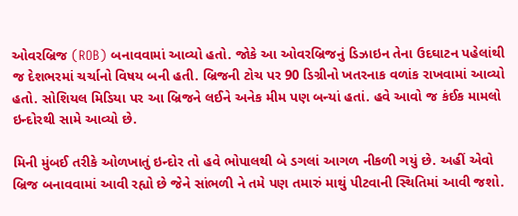ઓવરબ્રિજ (ROB) બનાવવામાં આવ્યો હતો. જોકે આ ઓવરબ્રિજનું ડિઝાઇન તેના ઉદઘાટન પહેલાંથી જ દેશભરમાં ચર્ચાનો વિષય બની હતી. બ્રિજની ટોચ પર 90 ડિગ્રીનો ખતરનાક વળાંક રાખવામાં આવ્યો હતો. સોશિયલ મિડિયા પર આ બ્રિજને લઈને અનેક મીમ પણ બન્યાં હતાં. હવે આવો જ કંઈક મામલો ઇન્દોરથી સામે આવ્યો છે.

મિની મુંબઈ તરીકે ઓળખાતું ઇન્દોર તો હવે ભોપાલથી બે ડગલાં આગળ નીકળી ગયું છે. અહીં એવો બ્રિજ બનાવવામાં આવી રહ્યો છે જેને સાંભળી ને તમે પણ તમારું માથું પીટવાની સ્થિતિમાં આવી જશો.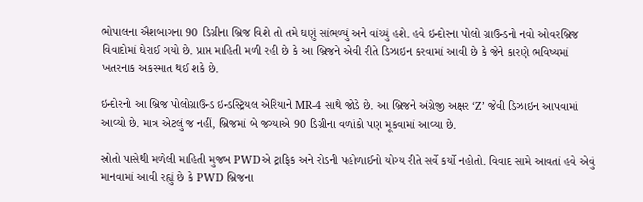ભોપાલના ઐશબાગના 90 ડિગ્રીના બ્રિજ વિશે તો તમે ઘણું સાંભળ્યું અને વાંચ્યું હશે. હવે ઇન્દોરના પોલો ગ્રાઉન્ડનો નવો ઓવરબ્રિજ વિવાદોમાં ઘેરાઈ ગયો છે. પ્રાપ્ત માહિતી મળી રહી છે કે આ બ્રિજને એવી રીતે ડિઝાઇન કરવામાં આવી છે કે જેને કારણે ભવિષ્યમાં ખતરનાક અકસ્માત થઈ શકે છે.

ઇન્દોરનો આ બ્રિજ પોલોગ્રાઉન્ડ ઇન્ડસ્ટ્રિયલ એરિયાને MR-4 સાથે જોડે છે. આ બ્રિજને અંગ્રેજી અક્ષર ‘Z’ જેવી ડિઝાઇન આપવામાં આવ્યો છે. માત્ર એટલું જ નહીં, બ્રિજમાં બે જગ્યાએ 90 ડિગ્રીના વળાંકો પણ મૂકવામાં આવ્યા છે.

સ્રોતો પાસેથી મળેલી માહિતી મુજબ PWDએ ટ્રાફિક અને રોડની પહોળાઈનો યોગ્ય રીતે સર્વે કર્યો નહોતો. વિવાદ સામે આવતાં હવે એવું માનવામાં આવી રહ્યું છે કે PWD બ્રિજના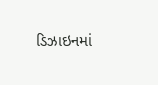ડિઝાઇનમાં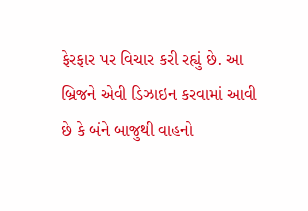ફેરફાર પર વિચાર કરી રહ્યું છે. આ બ્રિજને એવી ડિઝાઇન કરવામાં આવી છે કે બંને બાજુથી વાહનો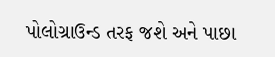પોલોગ્રાઉન્ડ તરફ જશે અને પાછા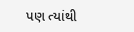પણ ત્યાંથી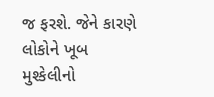જ ફરશે. જેને કારણે લોકોને ખૂબ મુશ્કેલીનો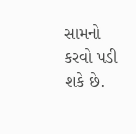સામનો કરવો પડી શકે છે.